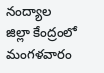నంద్యాల జిల్లా కేంద్రంలో మంగళవారం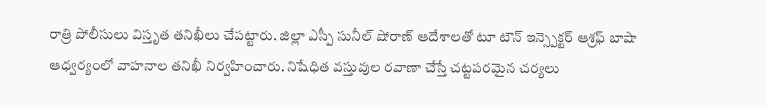రాత్రి పోలీసులు విస్తృత తనిఖీలు చేపట్టారు. జిల్లా ఎస్పీ సునీల్ షోరాణ్ ఆదేశాలతో టూ టౌన్ ఇన్స్పెక్టర్ ఆశ్రఫ్ బాషా ఆధ్వర్యంలో వాహనాల తనిఖీ నిర్వహించారు. నిషేధిత వస్తువుల రవాణా చేస్తే చట్టపరమైన చర్యలు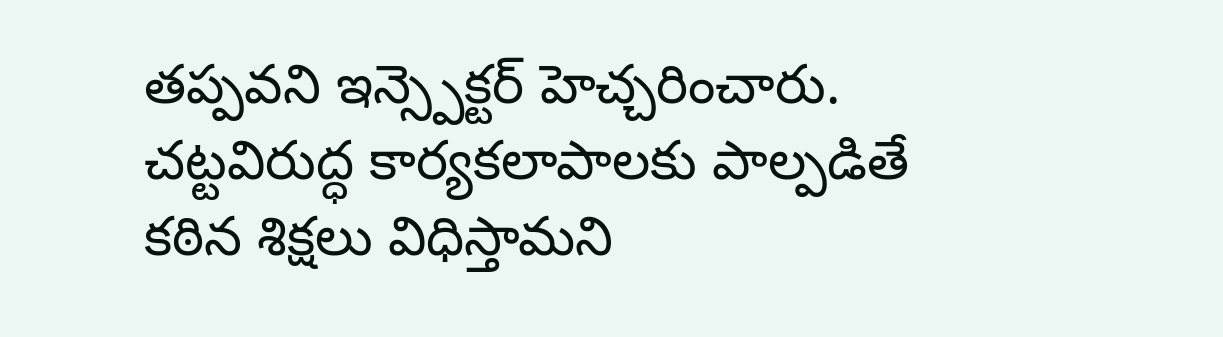తప్పవని ఇన్స్పెక్టర్ హెచ్చరించారు. చట్టవిరుద్ధ కార్యకలాపాలకు పాల్పడితే కఠిన శిక్షలు విధిస్తామని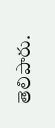తెలిపారు.